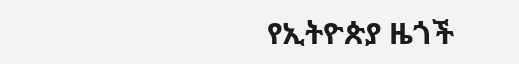የኢትዮጵያ ዜጎች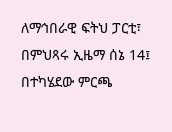ለማኅበራዊ ፍትህ ፓርቲ፣ በምህጻሩ ኢዜማ ሰኔ 14፤ በተካሄደው ምርጫ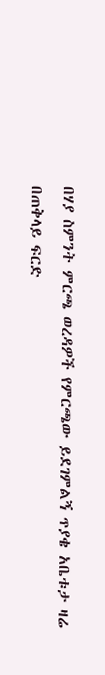በሃያ ስምንት ምርጫ ወረዳዎች የምርጫው ይደገምልኝ ጥያቄ አቤቱታ ዛሬ በጠቅላይ ፍርድ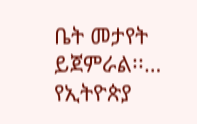ቤት መታየት ይጀምራል፡፡…
የኢትዮጵያ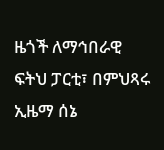ዜጎች ለማኅበራዊ ፍትህ ፓርቲ፣ በምህጻሩ ኢዜማ ሰኔ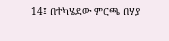14፤ በተካሄደው ምርጫ በሃያ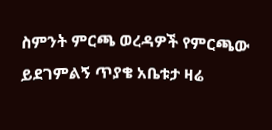ስምንት ምርጫ ወረዳዎች የምርጫው ይደገምልኝ ጥያቄ አቤቱታ ዛሬ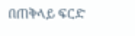በጠቅላይ ፍርድ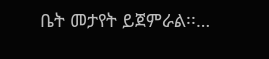ቤት መታየት ይጀምራል፡፡…